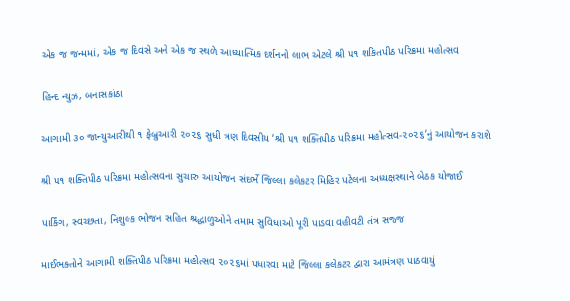એક જ જન્મમાં, એક જ દિવસે અને એક જ સ્થળે આધ્યાત્મિક દર્શનનો લાભ એટલે શ્રી ૫૧ શકિતપીઠ પરિક્રમા મહોત્સવ

હિન્દ ન્યુઝ, બનાસકાંઠા

આગામી ૩૦ જાન્યુઆરીથી ૧ ફેબ્રુઆરી ૨૦૨૬ સુધી ત્રણ દિવસીય ‘શ્રી ૫૧ શક્તિપીઠ પરિક્રમા મહોત્સવ-૨૦૨૬’નું આયોજન કરાશે

શ્રી ૫૧ શક્તિપીઠ પરિક્રમા મહોત્સવના સુચારુ આયોજન સંદર્ભે જિલ્લા કલેકટર મિહિર પટેલના અધ્યક્ષસ્થાને બેઠક યોજાઈ

પાર્કિંગ, સ્વચ્છતા, નિશુલ્ક ભોજન સહિત શ્રદ્ધાળુઓને તમામ સુવિધાઓ પૂરી પાડવા વહીવટી તંત્ર સજ્જ

માઈભક્તોને આગામી શક્તિપીઠ પરિક્રમા મહોત્સવ ૨૦૨૬માં પધારવા માટે જિલ્લા કલેકટર દ્વારા આમંત્રણ પાઠવાયું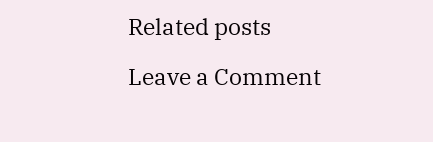Related posts

Leave a Comment